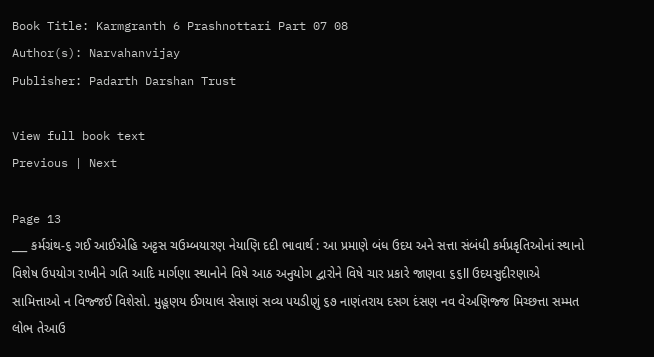Book Title: Karmgranth 6 Prashnottari Part 07 08
Author(s): Narvahanvijay
Publisher: Padarth Darshan Trust

View full book text
Previous | Next

Page 13
___ કર્મગ્રંથ-૬ ગઈ આઈએહિ અટ્ટસ ચઉમ્બયારણ નેયાણિ દદી ભાવાર્થ : આ પ્રમાણે બંધ ઉદય અને સત્તા સંબંધી કર્મપ્રકૃતિઓનાં સ્થાનો વિશેષ ઉપયોગ રાખીને ગતિ આદિ માર્ગણા સ્થાનોને વિષે આઠ અનુયોગ દ્વારોને વિષે ચાર પ્રકારે જાણવા ૬૬ll ઉદયસુદીરણાએ સામિત્તાઓ ન વિજ્જઈ વિશેસો. મુહૂણય ઈગયાલ સેસાણં સવ્ય પયડીણું ૬૭ નાણંતરાય દસગ દંસણ નવ વેઅણિજ્જ મિચ્છત્તા સમ્મત લોભ તેઆઉ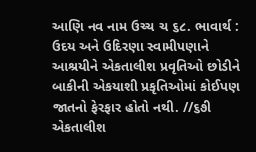આણિ નવ નામ ઉચ્ચ ચ ૬૮. ભાવાર્થ : ઉદય અને ઉદિરણા સ્વામીપણાને આશ્રયીને એકતાલીશ પ્રવૃતિઓ છોડીને બાકીની એકયાશી પ્રકૃતિઓમાં કોઈપણ જાતનો ફેરફાર હોતો નથી. //૬૭ી એકતાલીશ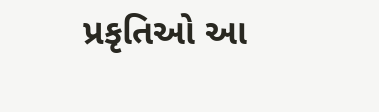પ્રકૃતિઓ આ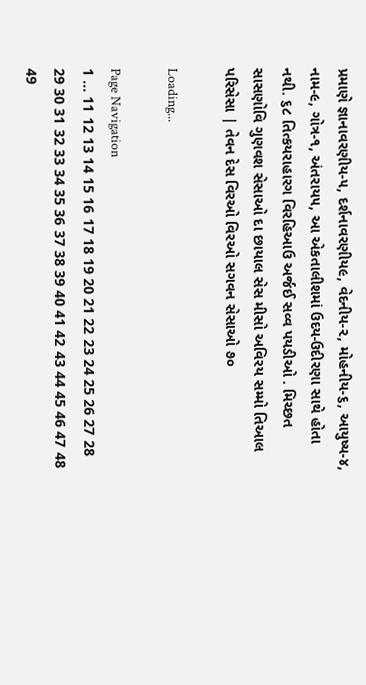પ્રમાણે જ્ઞાનાવરણીય-૫, દર્શનાવરણીય૯, વેદનીય-૨, મોહનીય-૬, આયુષ્ય-૪, નામ-૯, ગોત્ર-૧, અંતરાય૫, આ એકતાલીશમાં ઉદય-ઉદીરણા સાથે હોતા નથી. ૬૮ તિત્કયરાહારગ વિરહિઆઉ અર્જઈ સવ્વ પયડીઓ . મિચ્છત સાસણોવિ ગુણવશ સેસાઓ દા છાયાલ સેસ મીસો અવિરય સમ્મો તિઆલ પરિસેસા | તેવન દેસ વિરઓ વિરઓ સગવન સેસાઓ ૭૦

Loading...

Page Navigation
1 ... 11 12 13 14 15 16 17 18 19 20 21 22 23 24 25 26 27 28 29 30 31 32 33 34 35 36 37 38 39 40 41 42 43 44 45 46 47 48 49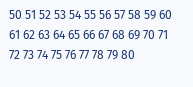50 51 52 53 54 55 56 57 58 59 60 61 62 63 64 65 66 67 68 69 70 71 72 73 74 75 76 77 78 79 80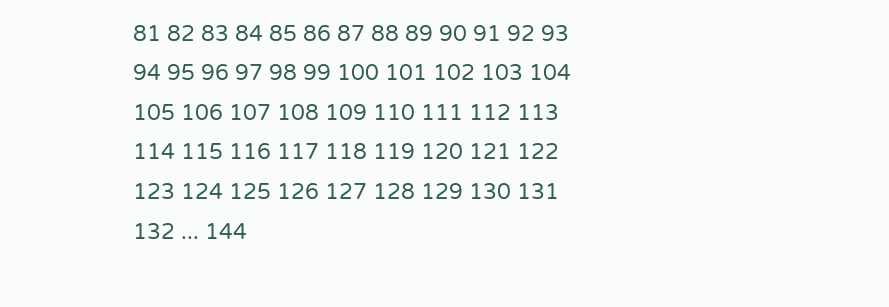81 82 83 84 85 86 87 88 89 90 91 92 93 94 95 96 97 98 99 100 101 102 103 104 105 106 107 108 109 110 111 112 113 114 115 116 117 118 119 120 121 122 123 124 125 126 127 128 129 130 131 132 ... 144